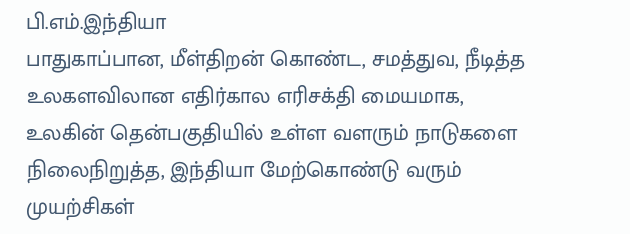பி.எம்.இந்தியா
பாதுகாப்பான, மீள்திறன் கொண்ட, சமத்துவ, நீடித்த உலகளவிலான எதிர்கால எரிசக்தி மையமாக, உலகின் தென்பகுதியில் உள்ள வளரும் நாடுகளை நிலைநிறுத்த, இந்தியா மேற்கொண்டு வரும் முயற்சிகள்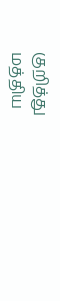குறித்து மத்திய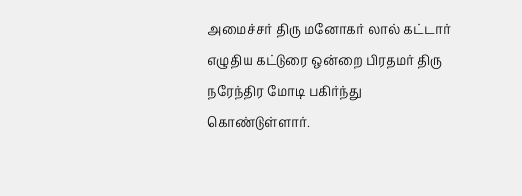அமைச்சர் திரு மனோகர் லால் கட்டார் எழுதிய கட்டுரை ஒன்றை பிரதமர் திரு நரேந்திர மோடி பகிர்ந்து கொண்டுள்ளார்.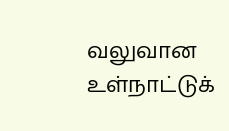வலுவான உள்நாட்டுக்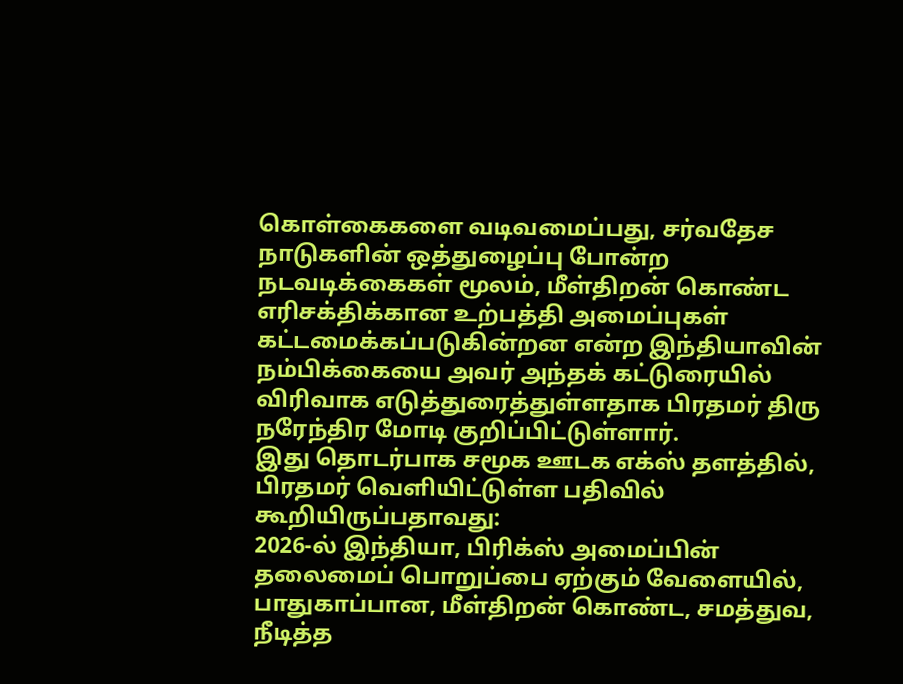கொள்கைகளை வடிவமைப்பது, சர்வதேச நாடுகளின் ஒத்துழைப்பு போன்ற நடவடிக்கைகள் மூலம், மீள்திறன் கொண்ட எரிசக்திக்கான உற்பத்தி அமைப்புகள் கட்டமைக்கப்படுகின்றன என்ற இந்தியாவின் நம்பிக்கையை அவர் அந்தக் கட்டுரையில் விரிவாக எடுத்துரைத்துள்ளதாக பிரதமர் திரு நரேந்திர மோடி குறிப்பிட்டுள்ளார்.
இது தொடர்பாக சமூக ஊடக எக்ஸ் தளத்தில், பிரதமர் வெளியிட்டுள்ள பதிவில் கூறியிருப்பதாவது:
2026-ல் இந்தியா, பிரிக்ஸ் அமைப்பின் தலைமைப் பொறுப்பை ஏற்கும் வேளையில், பாதுகாப்பான, மீள்திறன் கொண்ட, சமத்துவ, நீடித்த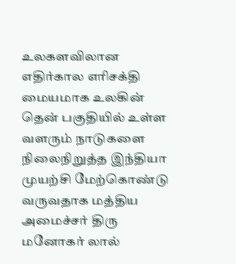உலகளவிலான எதிர்கால எரிசக்தி மையமாக உலகின் தென் பகுதியில் உள்ள வளரும் நாடுகளை நிலைநிறுத்த இந்தியா முயற்சி மேற்கொண்டு வருவதாக மத்திய அமைச்சர் திரு மனோகர் லால்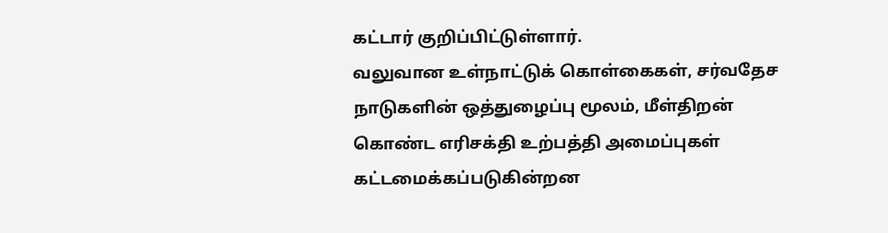கட்டார் குறிப்பிட்டுள்ளார்.
வலுவான உள்நாட்டுக் கொள்கைகள், சர்வதேச நாடுகளின் ஒத்துழைப்பு மூலம், மீள்திறன் கொண்ட எரிசக்தி உற்பத்தி அமைப்புகள் கட்டமைக்கப்படுகின்றன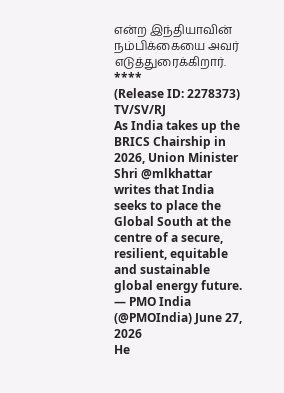என்ற இந்தியாவின் நம்பிக்கையை அவர் எடுத்துரைக்கிறார்.
****
(Release ID: 2278373)
TV/SV/RJ
As India takes up the BRICS Chairship in 2026, Union Minister Shri @mlkhattar writes that India seeks to place the Global South at the centre of a secure, resilient, equitable and sustainable global energy future.
— PMO India (@PMOIndia) June 27, 2026
He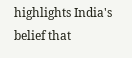highlights India's belief that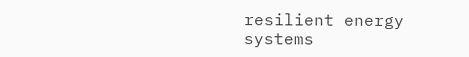resilient energy systems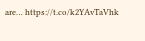are… https://t.co/k2YAvTaVhk